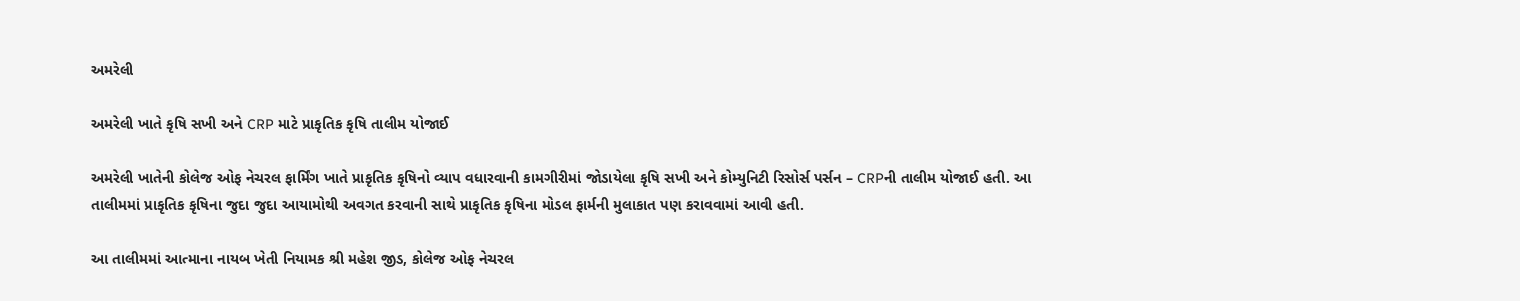અમરેલી

અમરેલી ખાતે કૃષિ સખી અને CRP માટે પ્રાકૃતિક કૃષિ તાલીમ યોજાઈ

અમરેલી ખાતેની કોલેજ ઓફ નેચરલ ફાર્મિંગ ખાતે પ્રાકૃતિક કૃષિનો વ્યાપ વધારવાની કામગીરીમાં જોડાયેલા કૃષિ સખી અને કોમ્યુનિટી રિસોર્સ પર્સન – CRPની તાલીમ યોજાઈ હતી. આ તાલીમમાં પ્રાકૃતિક કૃષિના જુદા જુદા આયામોથી અવગત કરવાની સાથે પ્રાકૃતિક કૃષિના મોડલ ફાર્મની મુલાકાત પણ કરાવવામાં આવી હતી.

આ તાલીમમાં આત્માના નાયબ ખેતી નિયામક શ્રી મહેશ જીડ, કોલેજ ઓફ નેચરલ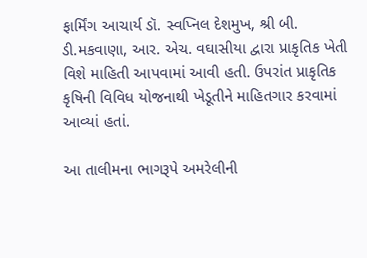ફાર્મિંગ આચાર્ય ડૉ. સ્વપ્નિલ દેશમુખ, શ્રી બી. ડી.મકવાણા, આર. એચ. વઘાસીયા દ્વારા પ્રાકૃતિક ખેતી વિશે માહિતી આપવામાં આવી હતી. ઉપરાંત પ્રાકૃતિક કૃષિની વિવિધ યોજનાથી ખેડૂતીને માહિતગાર કરવામાં આવ્યાં હતાં.

આ તાલીમના ભાગરૂપે અમરેલીની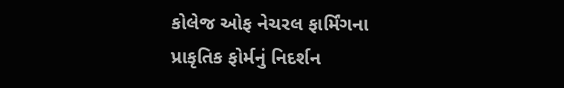કોલેજ ઓફ નેચરલ ફાર્મિંગના પ્રાકૃતિક ફોર્મનું નિદર્શન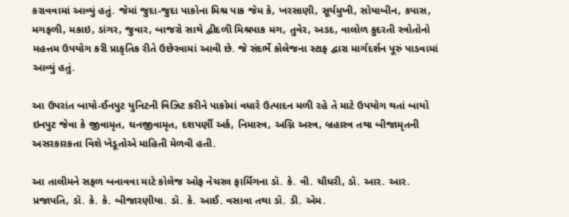કરાવવામાં આવ્યું હતું. જેમાં જુદા-જુદા પાકોના મિશ્ર પાક જેમ કે, ખરસાણી, સૂર્યમુખી, સોયાબીન, કપાસ, મગફળી, મકાઇ, ડાંગર, જુવાર, બાજરો સાથે દ્વીદળી મિશ્રપાક મગ, તુવેર, અડદ, વાલોળ કુદરતી સ્ત્રોતોનો મહત્તમ ઉપયોગ કરી પ્રાકૃતિક રીતે ઉછેરવામાં આવી છે. જે સંદર્ભે કોલેજના સ્ટાફ દ્વારા માર્ગદર્શન પૂરું પાડવામાં આવ્યું હતું.

આ ઉપરાંત બાયો-ઈનપુટ યુનિટની વિઝિટ કરીને પાકોમાં વધારે ઉત્પાદન મળી રહે તે માટે ઉપયોગ થતાં બાયો ઇનપુટ જેવા કે જીવામૃત, ઘનજીવામૃત, દશપર્ણી અર્ક, નિમાસ્ત્ર, અગ્નિ અસ્ત્ર, બ્રહાસ્ત્ર તથા બીજામૃતની અસરકારકતા વિશે ખેડૂતોએ માહિતી મેળવી હતી.

આ તાલીમને સફળ બનાવવા માટે કોલેજ ઓફ નેચરલ ફાર્મિંગના ડૉ. કે. વી. ચૌધરી, ડૉ. આર. આર. પ્રજાપતિ, ડૉ. કે. કે. બીજારણીયા. ડૉ. કે. આઈ. વસાવા તથા ડૉ. ડી. એમ.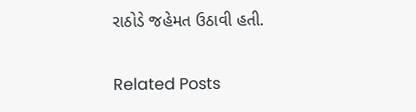રાઠોડે જહેમત ઉઠાવી હતી.

Related Posts